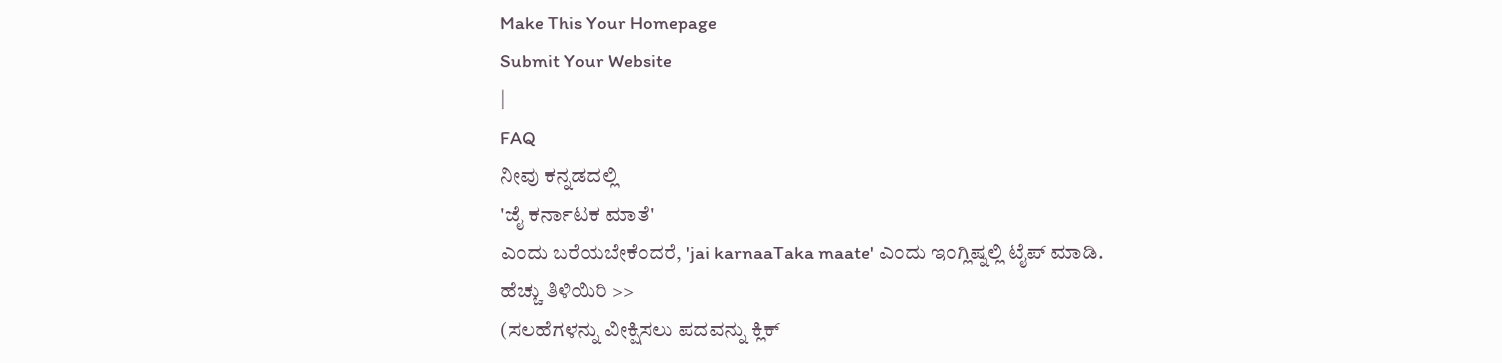Make This Your Homepage
Submit Your Website
|
FAQ
ನೀವು ಕನ್ನಡದಲ್ಲಿ
'ಜೈ ಕರ್ನಾಟಕ ಮಾತೆ'
ಎಂದು ಬರೆಯಬೇಕೆಂದರೆ, 'jai karnaaTaka maate' ಎಂದು ಇಂಗ್ಲಿಷ್ನಲ್ಲಿ ಟೈಪ್ ಮಾಡಿ.
ಹೆಚ್ಚು ತಿಳಿಯಿರಿ >>
(ಸಲಹೆಗಳನ್ನು ವೀಕ್ಷಿಸಲು ಪದವನ್ನು ಕ್ಲಿಕ್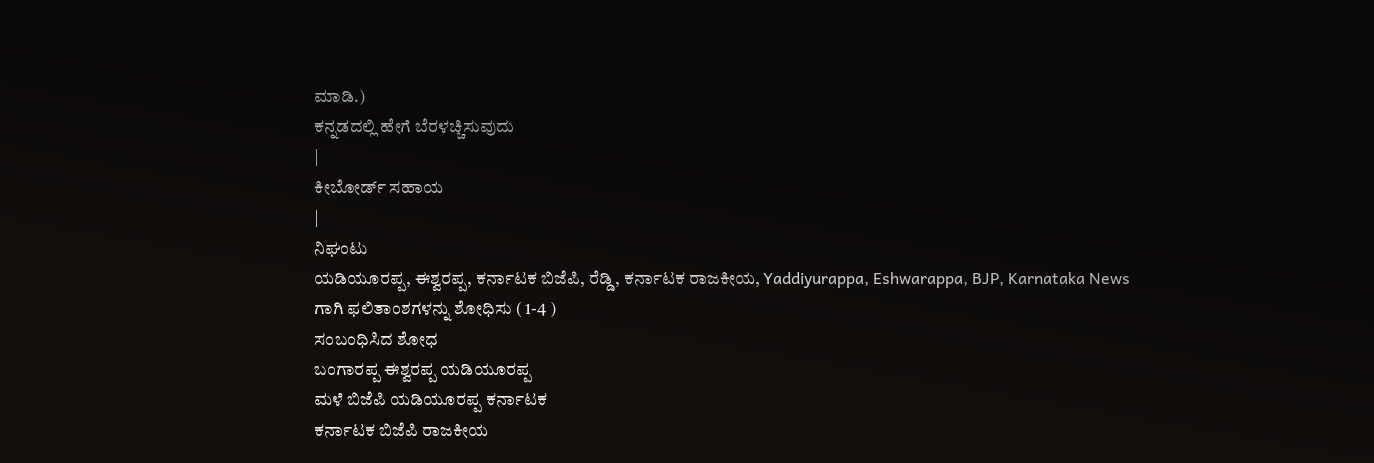ಮಾಡಿ.)
ಕನ್ನಡದಲ್ಲಿ ಹೇಗೆ ಬೆರಳಚ್ಚಿಸುವುದು
|
ಕೀಬೋರ್ಡ್ ಸಹಾಯ
|
ನಿಘಂಟು
ಯಡಿಯೂರಪ್ಪ, ಈಶ್ವರಪ್ಪ, ಕರ್ನಾಟಕ ಬಿಜೆಪಿ, ರೆಡ್ಡಿ, ಕರ್ನಾಟಕ ರಾಜಕೀಯ, Yaddiyurappa, Eshwarappa, BJP, Karnataka News
ಗಾಗಿ ಫಲಿತಾಂಶಗಳನ್ನು ಶೋಧಿಸು ( 1-4 )
ಸಂಬಂಧಿಸಿದ ಶೋಧ
ಬಂಗಾರಪ್ಪ ಈಶ್ವರಪ್ಪ ಯಡಿಯೂರಪ್ಪ
ಮಳೆ ಬಿಜೆಪಿ ಯಡಿಯೂರಪ್ಪ ಕರ್ನಾಟಕ
ಕರ್ನಾಟಕ ಬಿಜೆಪಿ ರಾಜಕೀಯ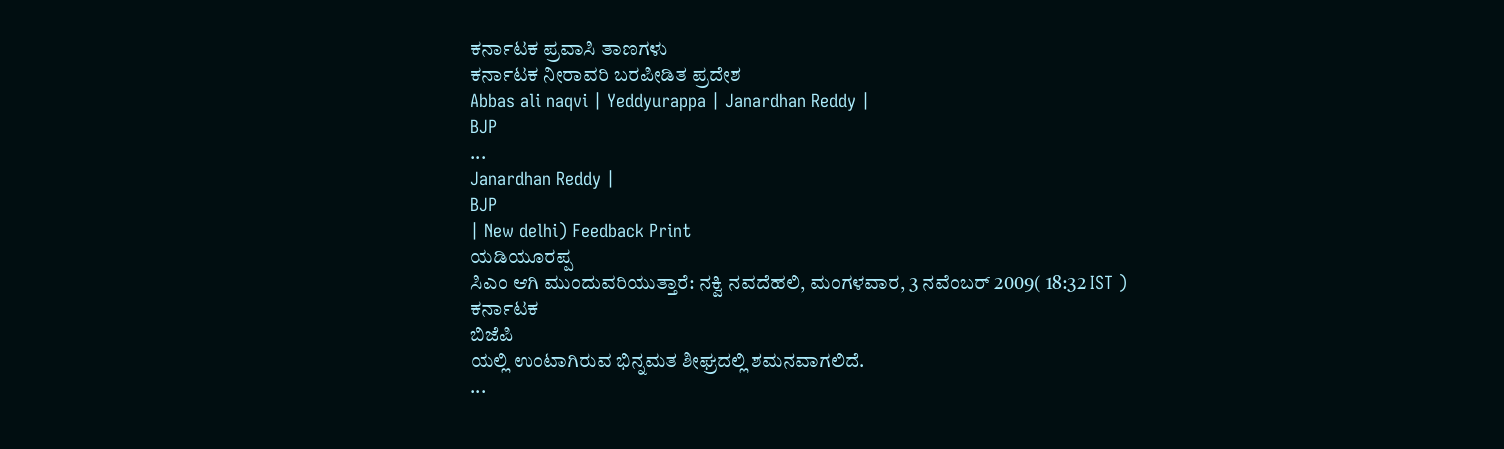ಕರ್ನಾಟಕ ಪ್ರವಾಸಿ ತಾಣಗಳು
ಕರ್ನಾಟಕ ನೀರಾವರಿ ಬರಪೀಡಿತ ಪ್ರದೇಶ
Abbas ali naqvi | Yeddyurappa | Janardhan Reddy |
BJP
...
Janardhan Reddy |
BJP
| New delhi) Feedback Print
ಯಡಿಯೂರಪ್ಪ
ಸಿಎಂ ಆಗಿ ಮುಂದುವರಿಯುತ್ತಾರೆ: ನಕ್ವಿ ನವದೆಹಲಿ, ಮಂಗಳವಾರ, 3 ನವೆಂಬರ್ 2009( 18:32 IST )
ಕರ್ನಾಟಕ
ಬಿಜೆಪಿ
ಯಲ್ಲಿ ಉಂಟಾಗಿರುವ ಭಿನ್ನಮತ ಶೀಘ್ರದಲ್ಲಿ ಶಮನವಾಗಲಿದೆ.
...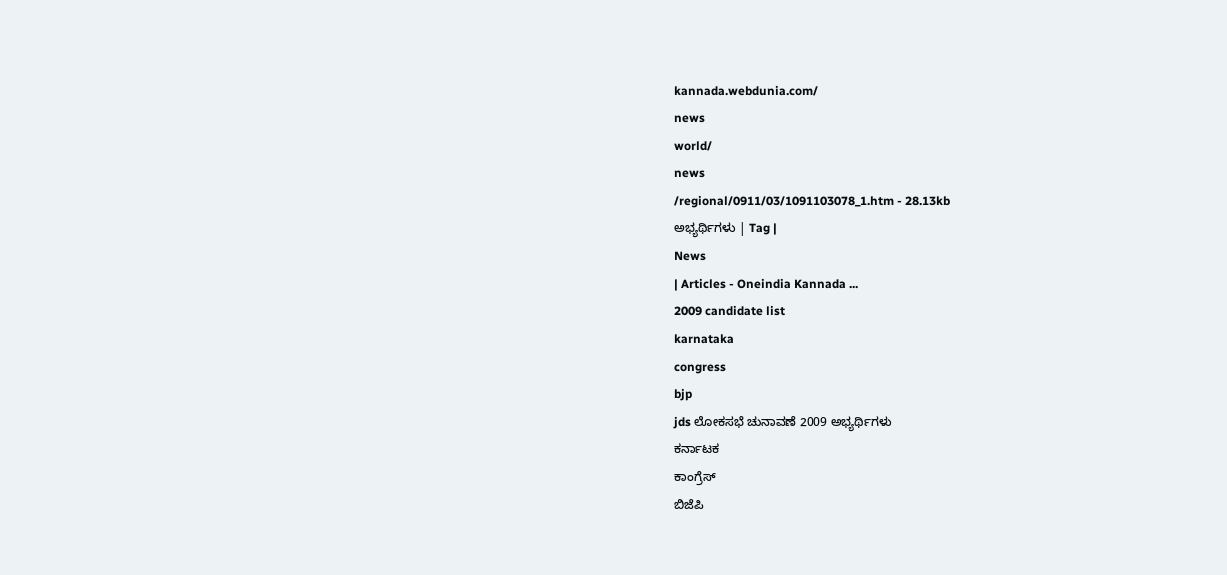kannada.webdunia.com/
news
world/
news
/regional/0911/03/1091103078_1.htm - 28.13kb
ಅಭ್ಯರ್ಥಿಗಳು | Tag |
News
| Articles - Oneindia Kannada ...
2009 candidate list
karnataka
congress
bjp
jds ಲೋಕಸಭೆ ಚುನಾವಣೆ 2009 ಅಭ್ಯರ್ಥಿಗಳು
ಕರ್ನಾಟಕ
ಕಾಂಗ್ರೆಸ್
ಬಿಜೆಪಿ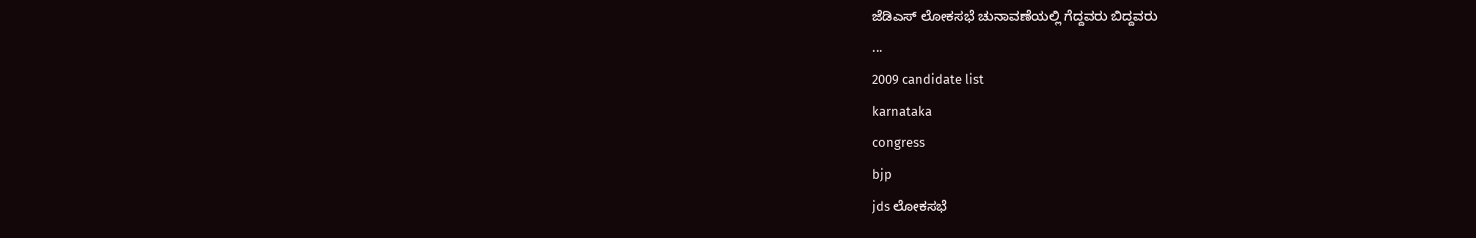ಜೆಡಿಎಸ್ ಲೋಕಸಭೆ ಚುನಾವಣೆಯಲ್ಲಿ ಗೆದ್ದವರು ಬಿದ್ದವರು
...
2009 candidate list
karnataka
congress
bjp
jds ಲೋಕಸಭೆ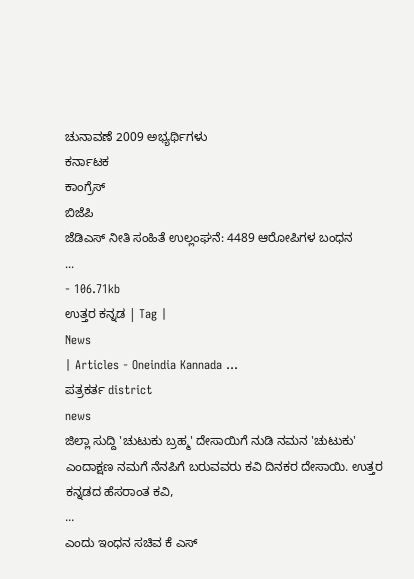ಚುನಾವಣೆ 2009 ಅಭ್ಯರ್ಥಿಗಳು
ಕರ್ನಾಟಕ
ಕಾಂಗ್ರೆಸ್
ಬಿಜೆಪಿ
ಜೆಡಿಎಸ್ ನೀತಿ ಸಂಹಿತೆ ಉಲ್ಲಂಘನೆ: 4489 ಆರೋಪಿಗಳ ಬಂಧನ
...
- 106.71kb
ಉತ್ತರ ಕನ್ನಡ | Tag |
News
| Articles - Oneindia Kannada ...
ಪತ್ರಕರ್ತ district
news
ಜಿಲ್ಲಾ ಸುದ್ದಿ 'ಚುಟುಕು ಬ್ರಹ್ಮ' ದೇಸಾಯಿಗೆ ನುಡಿ ನಮನ 'ಚುಟುಕು' ಎಂದಾಕ್ಷಣ ನಮಗೆ ನೆನಪಿಗೆ ಬರುವವರು ಕವಿ ದಿನಕರ ದೇಸಾಯಿ. ಉತ್ತರ ಕನ್ನಡದ ಹೆಸರಾಂತ ಕವಿ,
...
ಎಂದು ಇಂಧನ ಸಚಿವ ಕೆ ಎಸ್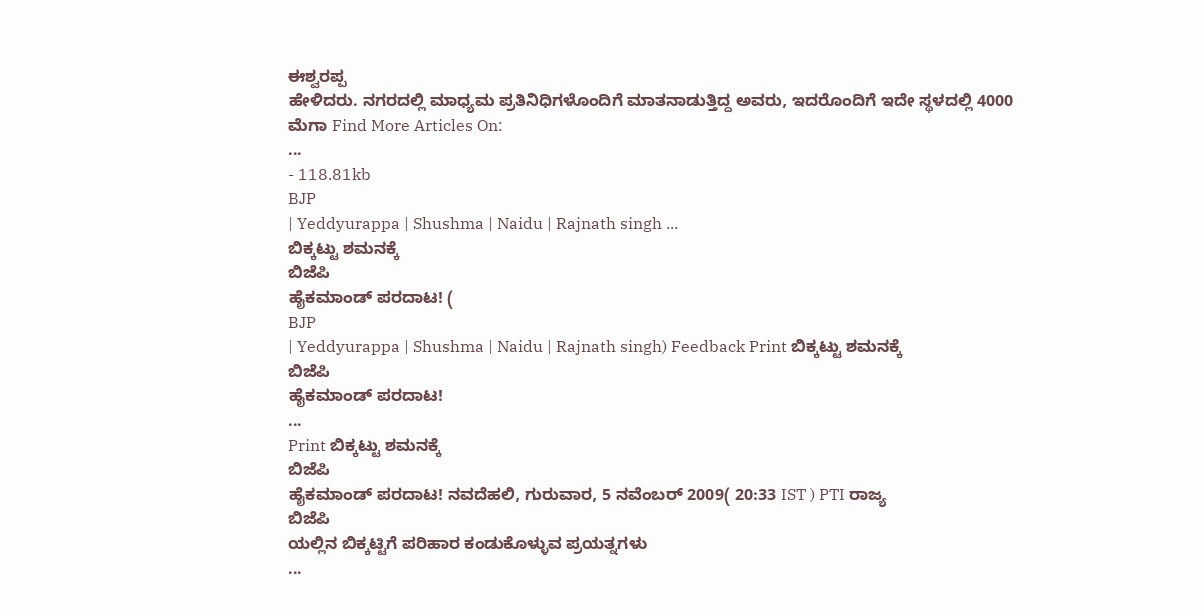ಈಶ್ವರಪ್ಪ
ಹೇಳಿದರು. ನಗರದಲ್ಲಿ ಮಾಧ್ಯಮ ಪ್ರತಿನಿಧಿಗಳೊಂದಿಗೆ ಮಾತನಾಡುತ್ತಿದ್ದ ಅವರು, ಇದರೊಂದಿಗೆ ಇದೇ ಸ್ಥಳದಲ್ಲಿ 4000 ಮೆಗಾ Find More Articles On:
...
- 118.81kb
BJP
| Yeddyurappa | Shushma | Naidu | Rajnath singh ...
ಬಿಕ್ಕಟ್ಟು ಶಮನಕ್ಕೆ
ಬಿಜೆಪಿ
ಹೈಕಮಾಂಡ್ ಪರದಾಟ! (
BJP
| Yeddyurappa | Shushma | Naidu | Rajnath singh) Feedback Print ಬಿಕ್ಕಟ್ಟು ಶಮನಕ್ಕೆ
ಬಿಜೆಪಿ
ಹೈಕಮಾಂಡ್ ಪರದಾಟ!
...
Print ಬಿಕ್ಕಟ್ಟು ಶಮನಕ್ಕೆ
ಬಿಜೆಪಿ
ಹೈಕಮಾಂಡ್ ಪರದಾಟ! ನವದೆಹಲಿ, ಗುರುವಾರ, 5 ನವೆಂಬರ್ 2009( 20:33 IST ) PTI ರಾಜ್ಯ
ಬಿಜೆಪಿ
ಯಲ್ಲಿನ ಬಿಕ್ಕಟ್ಟಿಗೆ ಪರಿಹಾರ ಕಂಡುಕೊಳ್ಳುವ ಪ್ರಯತ್ನಗಳು
...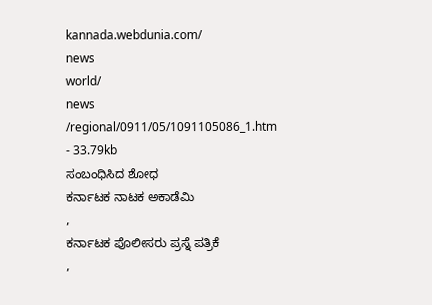kannada.webdunia.com/
news
world/
news
/regional/0911/05/1091105086_1.htm - 33.79kb
ಸಂಬಂಧಿಸಿದ ಶೋಧ
ಕರ್ನಾಟಕ ನಾಟಕ ಅಕಾಡೆಮಿ
,
ಕರ್ನಾಟಕ ಪೊಲೀಸರು ಪ್ರಸ್ನೆ ಪತ್ರಿಕೆ
,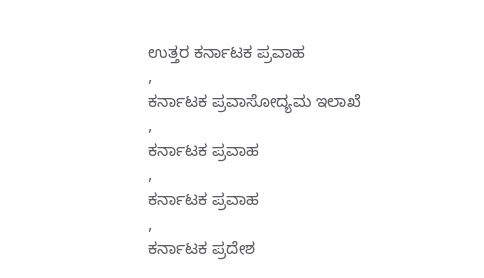ಉತ್ತರ ಕರ್ನಾಟಕ ಪ್ರವಾಹ
,
ಕರ್ನಾಟಕ ಪ್ರವಾಸೋದ್ಯಮ ಇಲಾಖೆ
,
ಕರ್ನಾಟಕ ಪ್ರವಾಹ
,
ಕರ್ನಾಟಕ ಪ್ರವಾಹ
,
ಕರ್ನಾಟಕ ಪ್ರದೇಶ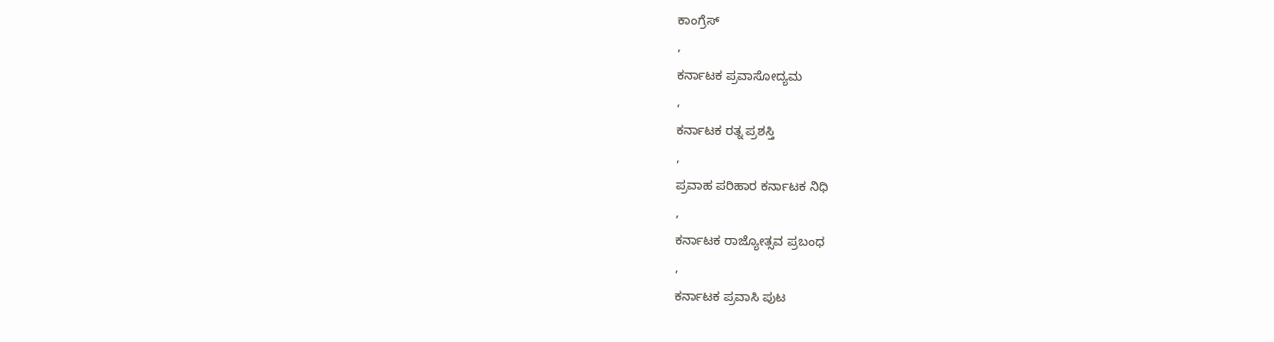ಕಾಂಗ್ರೆಸ್
,
ಕರ್ನಾಟಕ ಪ್ರವಾಸೋದ್ಯಮ
,
ಕರ್ನಾಟಕ ರತ್ನ ಪ್ರಶಸ್ತಿ
,
ಪ್ರವಾಹ ಪರಿಹಾರ ಕರ್ನಾಟಕ ನಿಧಿ
,
ಕರ್ನಾಟಕ ರಾಜ್ಯೋತ್ಸವ ಪ್ರಬಂಧ
,
ಕರ್ನಾಟಕ ಪ್ರವಾಸಿ ಪುಟ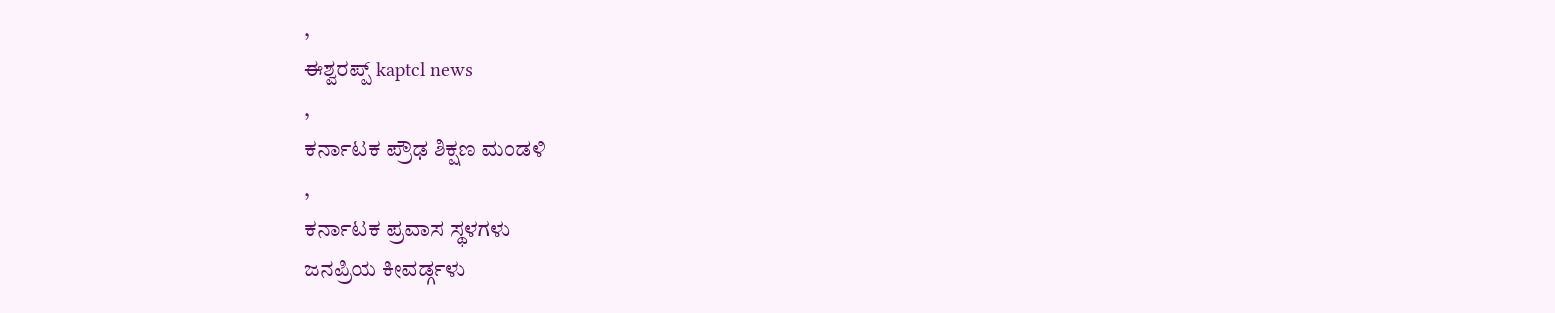,
ಈಶ್ವರಪ್ಪ್ kaptcl news
,
ಕರ್ನಾಟಕ ಪ್ರೌಢ ಶಿಕ್ಷಣ ಮಂಡಳಿ
,
ಕರ್ನಾಟಕ ಪ್ರವಾಸ ಸ್ಥಳಗಳು
ಜನಪ್ರಿಯ ಕೀವರ್ಡ್ಗಳು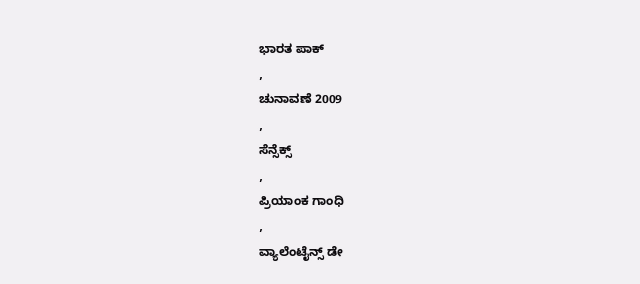ಭಾರತ ಪಾಕ್
,
ಚುನಾವಣೆ 2009
,
ಸೆನ್ಸೆಕ್ಸ್
,
ಪ್ರಿಯಾಂಕ ಗಾಂಧಿ
,
ವ್ಯಾಲೆಂಟೈನ್ಸ್ ಡೇ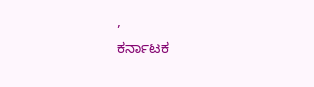,
ಕರ್ನಾಟಕ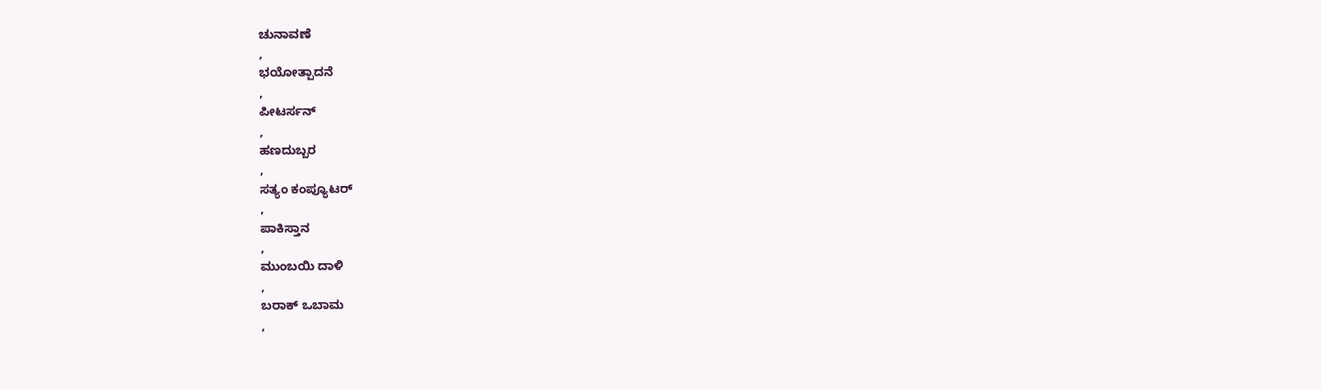ಚುನಾವಣೆ
,
ಭಯೋತ್ಪಾದನೆ
,
ಪೀಟರ್ಸನ್
,
ಹಣದುಬ್ಬರ
,
ಸತ್ಯಂ ಕಂಪ್ಯೂಟರ್
,
ಪಾಕಿಸ್ತಾನ
,
ಮುಂಬಯಿ ದಾಳಿ
,
ಬರಾಕ್ ಒಬಾಮ
,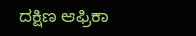ದಕ್ಷಿಣ ಆಫ್ರಿಕಾ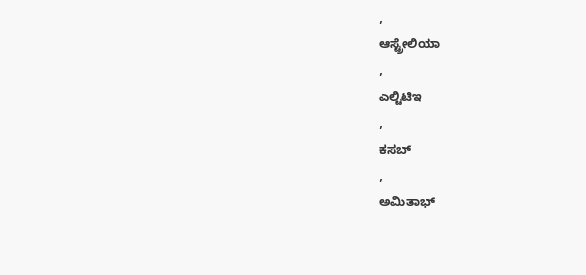,
ಆಸ್ಟ್ರೇಲಿಯಾ
,
ಎಲ್ಟಿಟಿಇ
,
ಕಸಬ್
,
ಅಮಿತಾಭ್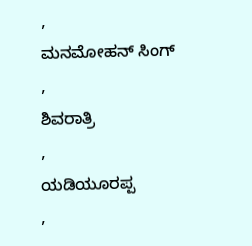,
ಮನಮೋಹನ್ ಸಿಂಗ್
,
ಶಿವರಾತ್ರಿ
,
ಯಡಿಯೂರಪ್ಪ
,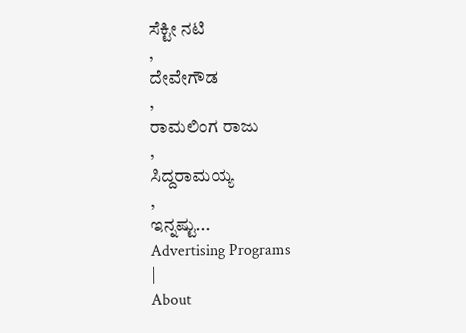ಸೆಕ್ಟೀ ನಟಿ
,
ದೇವೇಗೌಡ
,
ರಾಮಲಿಂಗ ರಾಜು
,
ಸಿದ್ದರಾಮಯ್ಯ
,
ಇನ್ನಷ್ಟು...
Advertising Programs
|
About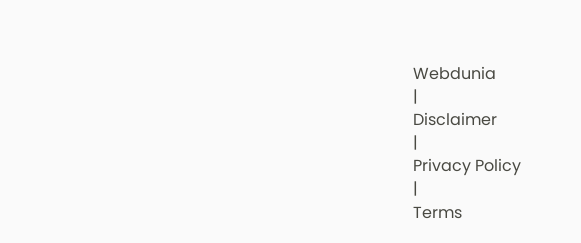Webdunia
|
Disclaimer
|
Privacy Policy
|
Terms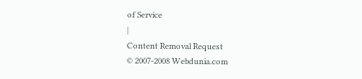of Service
|
Content Removal Request
© 2007-2008 Webdunia.com